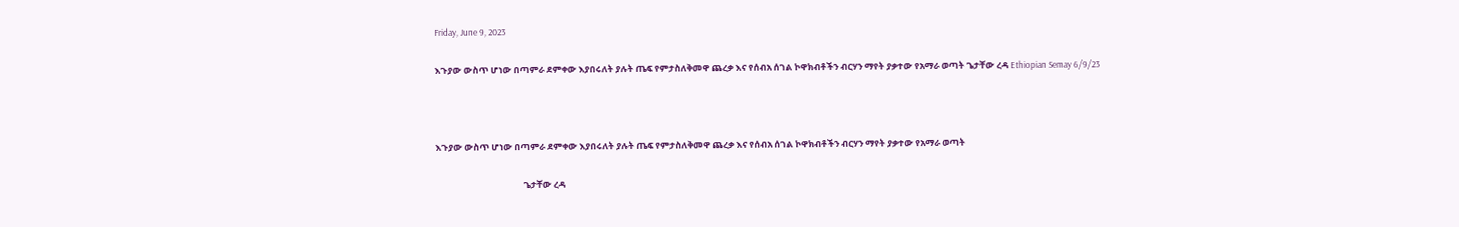Friday, June 9, 2023

እጉያው ውስጥ ሆነው በጣምራ ደምቀው እያበሩለት ያሉት ጤፍ የምታስለቅመዋ ጨረቃ እና የሰብአ ሰገል ኮዋክብቶችን ብርሃን ማየት ያቃተው የአማራ ወጣት ጌታቸው ረዳ Ethiopian Semay 6/9/23



እጉያው ውስጥ ሆነው በጣምራ ደምቀው እያበሩለት ያሉት ጤፍ የምታስለቅመዋ ጨረቃ እና የሰብአ ሰገል ኮዋክብቶችን ብርሃን ማየት ያቃተው የአማራ ወጣት

                                            ጌታቸው ረዳ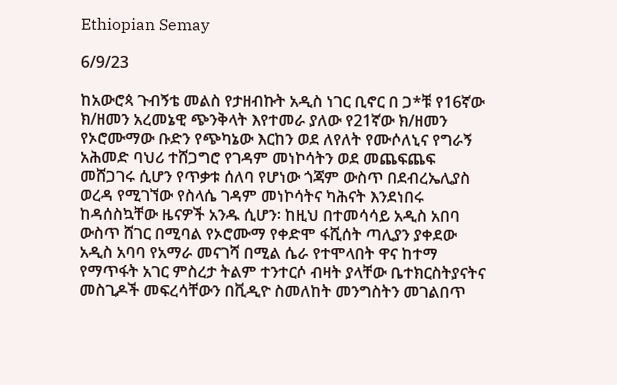Ethiopian Semay

6/9/23

ከአውሮጳ ጉብኝቴ መልስ የታዘብኩት አዲስ ነገር ቢኖር በ ጋ*ቹ የ16ኛው ክ/ዘመን አረመኔዊ ጭንቅላት እየተመራ ያለው የ21ኛው ክ/ዘመን የኦሮሙማው ቡድን የጭካኔው እርከን ወደ ለየለት የሙሶለኒና የግራኝ አሕመድ ባህሪ ተሸጋግሮ የገዳም መነኮሳትን ወደ መጨፍጨፍ መሸጋገሩ ሲሆን የጥቃቱ ሰለባ የሆነው ጎጃም ውስጥ በደብረኤሊያስ ወረዳ የሚገኘው የስላሴ ገዳም መነኮሳትና ካሕናት እንደነበሩ ከዳሰስኳቸው ዜናዎች አንዱ ሲሆን፡ ከዚህ በተመሳሳይ አዲስ አበባ ውስጥ ሸገር በሚባል የኦሮሙማ የቀድሞ ፋሺሰት ጣሊያን ያቀደው አዲስ አባባ የአማራ መናገሻ በሚል ሴራ የተሞላበት ዋና ከተማ የማጥፋት አገር ምስረታ ትልም ተንተርሶ ብዛት ያላቸው ቤተክርስትያናትና መስጊዶች መፍረሳቸውን በቪዲዮ ስመለከት መንግስትን መገልበጥ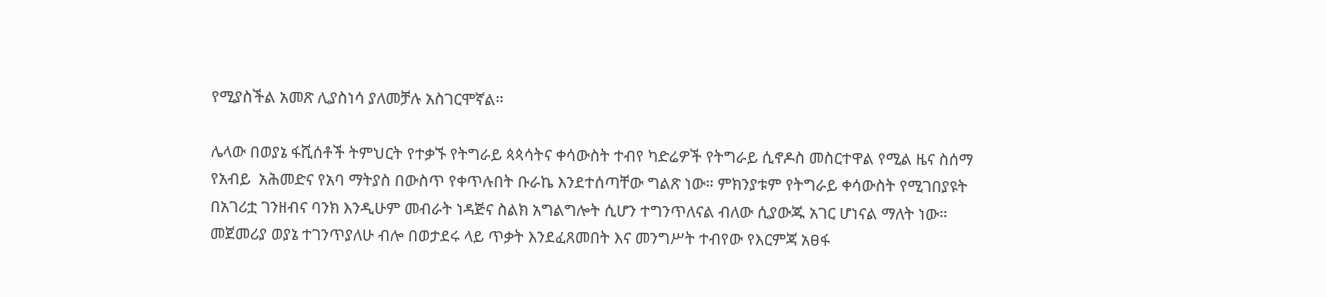የሚያስችል አመጽ ሊያስነሳ ያለመቻሉ አስገርሞኛል።

ሌላው በወያኔ ፋሺሰቶች ትምህርት የተቃኙ የትግራይ ጳጳሳትና ቀሳውስት ተብየ ካድሬዎች የትግራይ ሲኖዶስ መስርተዋል የሚል ዜና ስሰማ የአብይ  አሕመድና የአባ ማትያስ በውስጥ የቀጥሉበት ቡራኬ እንደተሰጣቸው ግልጽ ነው። ምክንያቱም የትግራይ ቀሳውስት የሚገበያዩት በአገሪቷ ገንዘብና ባንክ እንዲሁም መብራት ነዳጅና ስልክ አግልግሎት ሲሆን ተግንጥለናል ብለው ሲያውጁ አገር ሆነናል ማለት ነው። መጀመሪያ ወያኔ ተገንጥያለሁ ብሎ በወታደሩ ላይ ጥቃት እንደፈጸመበት እና መንግሥት ተብየው የእርምጃ አፀፋ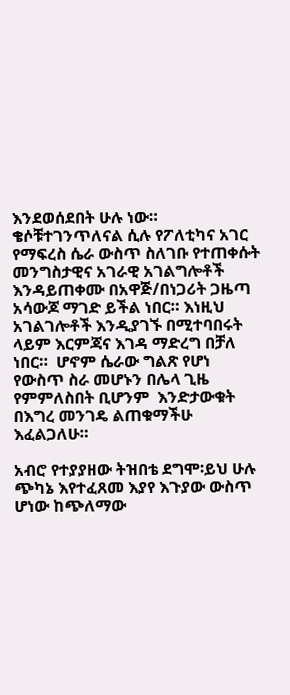እንደወሰደበት ሁሉ ነው። ቄሶቹተገንጥለናል ሲሉ የፖለቲካና አገር የማፍረስ ሴራ ውስጥ ስለገቡ የተጠቀሱት መንግስታዊና አገራዊ አገልግሎቶች እንዳይጠቀሙ በአዋጅ/በነጋሪት ጋዜጣ አሳውጆ ማገድ ይችል ነበር። እነዚህ አገልገሎቶች እንዲያገኙ በሚተባበሩት ላይም እርምጃና እገዳ ማድረግ በቻለ ነበር።  ሆኖም ሴራው ግልጽ የሆነ የውስጥ ስራ መሆኑን በሌላ ጊዜ የምምለስበት ቢሆንም  እንድታውቁት በእግረ መንገዴ ልጠቁማችሁ እፈልጋለሁ።

አብሮ የተያያዘው ትዝበቴ ደግሞ፡ይህ ሁሉ ጭካኔ እየተፈጸመ እያየ እጉያው ውስጥ ሆነው ከጭለማው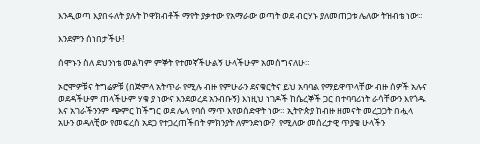እንዲወጣ እያበሩለት ያሉት ኮዋክብቶች ማየት ያቃተው የአማራው ወጣት ወደ ብርሃኑ ያለመጠጋቱ ሌለው ትዝብቴ ነው።

እንደምን ሰነበታችሁ!

ሰሞኑን ስለ ደህንነቴ መልካም ምኞት የተመኛችሁልኝ ሁላችሁም አመሰግናለሁ።

ኦሮሞዎቹና ትግሬዎቹ (በጅምላ አትጥራ የሚሉ ብዙ የምሁራን ደናቁርትና ይህ አባባል የማይዋጥላቸው ብዙ ሰዎች አሉና ወደዳችሁም ጠላችሁም ሃቁ ያ ነውና እንደወረደ አንብቡኝ) እነዚህ ነገዶች ከሴረኞች ጋር በተባባሪነት ራሳቸውን እየጎዱ እና አገራችንንም ጭምር ከችግር ወደ ሌላ የባሰ ማጥ እየወሰድዋት ነው። ኢትዮጵያ ከብዙ ዘመናት መረጋጋት በሗላ አሁን ወዳለቺው የመፍረስ አደጋ የተጋረጠችበት ምክንያት ለምንድነው?  የሚለው መሰረታዊ ጥያቄ ሁላችን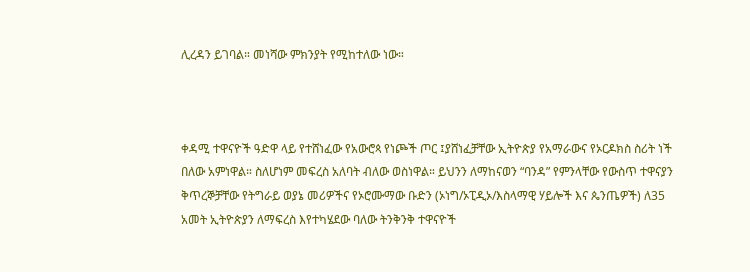ሊረዳን ይገባል። መነሻው ምክንያት የሚከተለው ነው።



ቀዳሚ ተዋናዮች ዓድዋ ላይ የተሸነፈው የአውሮጳ የነጮች ጦር ፤ያሸነፈቻቸው ኢትዮጵያ የአማራውና የኦርዶክስ ስሪት ነች በለው አምነዋል። ስለሆነም መፍረስ አለባት ብለው ወስነዋል። ይህንን ለማከናወን “ባንዳ” የምንላቸው የውስጥ ተዋናያን ቅጥረኞቻቸው የትግራይ ወያኔ መሪዎችና የኦሮሙማው ቡድን (ኦነግ/ኦፒዲኦ/እስላማዊ ሃይሎች እና ጴንጤዎች) ለ35 አመት ኢትዮጵያን ለማፍረስ እየተካሄደው ባለው ትንቅንቅ ተዋናዮች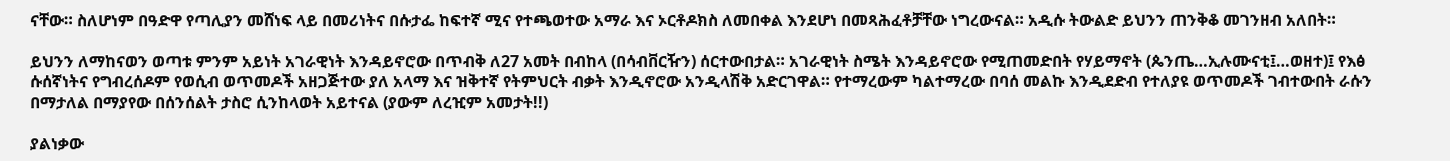ናቸው። ስለሆነም በዓድዋ የጣሊያን መሸነፍ ላይ በመሪነትና በሱታፌ ከፍተኛ ሚና የተጫወተው አማራ እና ኦርቶዶክስ ለመበቀል እንደሆነ በመጻሕፈቶቻቸው ነግረውናል። አዲሱ ትውልድ ይህንን ጠንቅቆ መገንዘብ አለበት።

ይህንን ለማከናወን ወጣቱ ምንም አይነት አገራዊነት እንዳይኖሮው በጥብቅ ለ27 አመት በብከላ (በሳብቨርዥን) ሰርተውበታል። አገራዊነት ስሜት እንዳይኖሮው የሚጠመድበት የሃይማኖት (ጴንጤ…ኢሉሙናቲ፤…ወዘተ)፤ የእፅ ሱሰኛነትና የግብረሰዶም የወሲብ ወጥመዶች አዘጋጅተው ያለ አላማ እና ዝቅተኛ የትምህርት ብቃት እንዲኖሮው አንዲላሽቅ አድርገዋል። የተማረውም ካልተማረው በባሰ መልኩ እንዲደድብ የተለያዩ ወጥመዶች ገብተውበት ራሱን በማታለል በማያየው በሰንሰልት ታስሮ ሲንከላወት አይተናል (ያውም ለረዢም አመታት!!)

ያልነቃው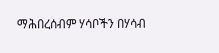ማሕበረሰብም ሃሳቦችን በሃሳብ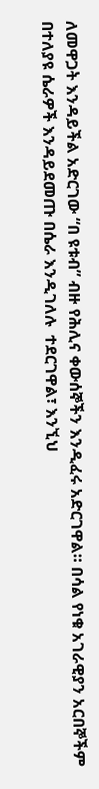ለመዋጋት እንዳይችል አድርገው “በ ዩቱብ” ብዙ የሕሊና ቀውሰኞችን እንዲፈሩ አድርገዋል። በሳል የነቁ አገራዊያን አርበኞችም በተለያዩ ሴራዎች እንዳይደመጡ በሴራ እንዲገለሉ  ተደርገዋል፣ እንኚህ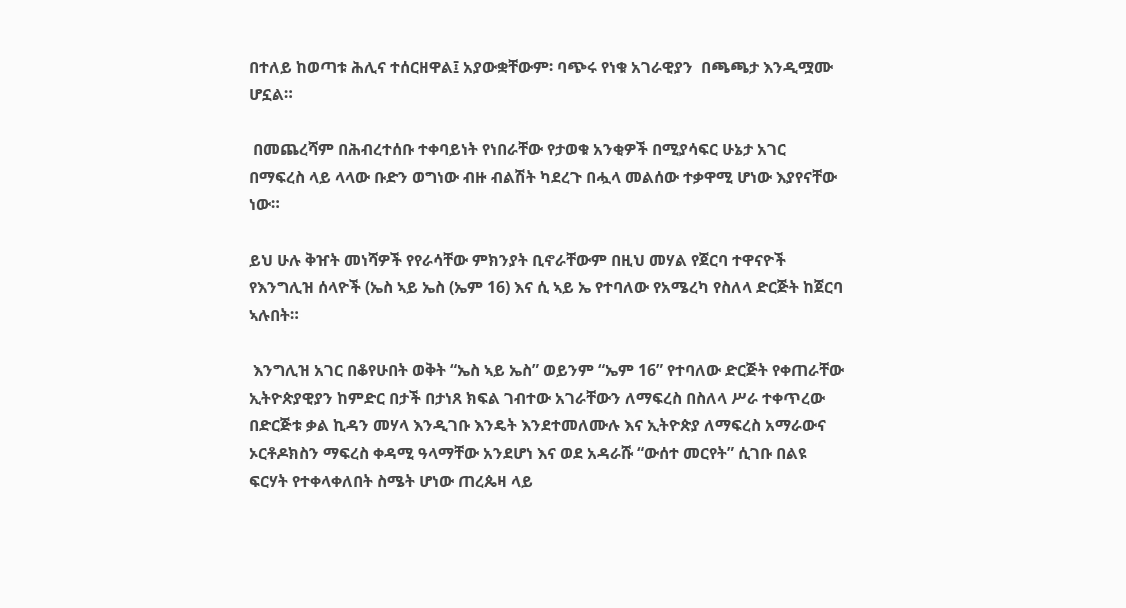በተለይ ከወጣቱ ሕሊና ተሰርዘዋል፤ አያውቋቸውም፡ ባጭሩ የነቁ አገራዊያን  በጫጫታ እንዲሟሙ ሆኗል።

 በመጨረሻም በሕብረተሰቡ ተቀባይነት የነበራቸው የታወቁ አንቂዎች በሚያሳፍር ሁኔታ አገር በማፍረስ ላይ ላላው ቡድን ወግነው ብዙ ብልሽት ካደረጉ በሗላ መልሰው ተቃዋሚ ሆነው እያየናቸው ነው።

ይህ ሁሉ ቅዠት መነሻዎች የየራሳቸው ምክንያት ቢኖራቸውም በዚህ መሃል የጀርባ ተዋናዮች የእንግሊዝ ሰላዮች (ኤስ ኣይ ኤስ (ኤም 16) እና ሲ ኣይ ኤ የተባለው የአሜረካ የስለላ ድርጅት ከጀርባ ኣሉበት።

 እንግሊዝ አገር በቆየሁበት ወቅት “ኤስ ኣይ ኤስ” ወይንም “ኤም 16” የተባለው ድርጅት የቀጠራቸው ኢትዮጵያዊያን ከምድር በታች በታነጸ ክፍል ገብተው አገራቸውን ለማፍረስ በስለላ ሥራ ተቀጥረው በድርጅቱ ቃል ኪዳን መሃላ እንዲገቡ እንዴት እንደተመለሙሉ እና ኢትዮጵያ ለማፍረስ አማራውና ኦርቶዶክስን ማፍረስ ቀዳሚ ዓላማቸው አንደሆነ እና ወደ አዳራሹ “ውሰተ መርየት” ሲገቡ በልዩ ፍርሃት የተቀላቀለበት ስሜት ሆነው ጠረጴዛ ላይ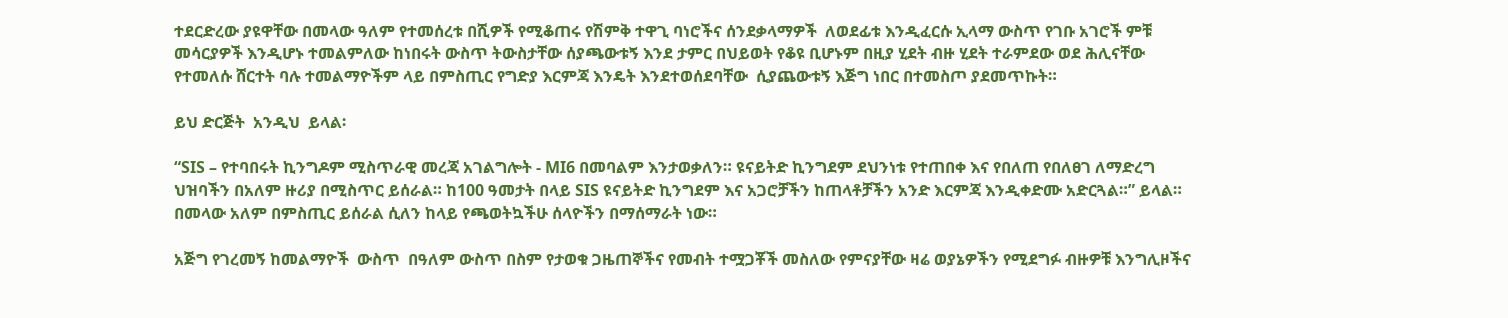ተደርድረው ያዩዋቸው በመላው ዓለም የተመሰረቱ በሺዎች የሚቆጠሩ የሽምቅ ተዋጊ ባነሮችና ሰንደቃላማዎች  ለወደፊቱ እንዲፈርሱ ኢላማ ውስጥ የገቡ አገሮች ምቹ መሳርያዎች እንዲሆኑ ተመልምለው ከነበሩት ውስጥ ትውስታቸው ሰያጫውቱኝ እንደ ታምር በህይወት የቆዩ ቢሆኑም በዚያ ሂደት ብዙ ሂደት ተራምደው ወደ ሕሊናቸው የተመለሱ ሸርተት ባሉ ተመልማዮችም ላይ በምስጢር የግድያ እርምጃ እንዴት እንደተወሰደባቸው  ሲያጨውቱኝ እጅግ ነበር በተመስጦ ያደመጥኩት።

ይህ ድርጅት  አንዲህ  ይላል፡

“SIS – የተባበሩት ኪንግዶም ሚስጥራዊ መረጃ አገልግሎት - MI6 በመባልም እንታወቃለን። ዩናይትድ ኪንግደም ደህንነቱ የተጠበቀ እና የበለጠ የበለፀገ ለማድረግ ህዝባችን በአለም ዙሪያ በሚስጥር ይሰራል። ከ100 ዓመታት በላይ SIS ዩናይትድ ኪንግደም እና አጋሮቻችን ከጠላቶቻችን አንድ እርምጃ እንዲቀድሙ አድርጓል።” ይላል። በመላው አለም በምስጢር ይሰራል ሲለን ከላይ የጫወትኳችሁ ሰላዮችን በማሰማራት ነው።

አጅግ የገረመኝ ከመልማዮች  ውስጥ  በዓለም ውስጥ በስም የታወቁ ጋዜጠኞችና የመብት ተሟጋቾች መስለው የምናያቸው ዛሬ ወያኔዎችን የሚደግፉ ብዙዎቹ እንግሊዞችና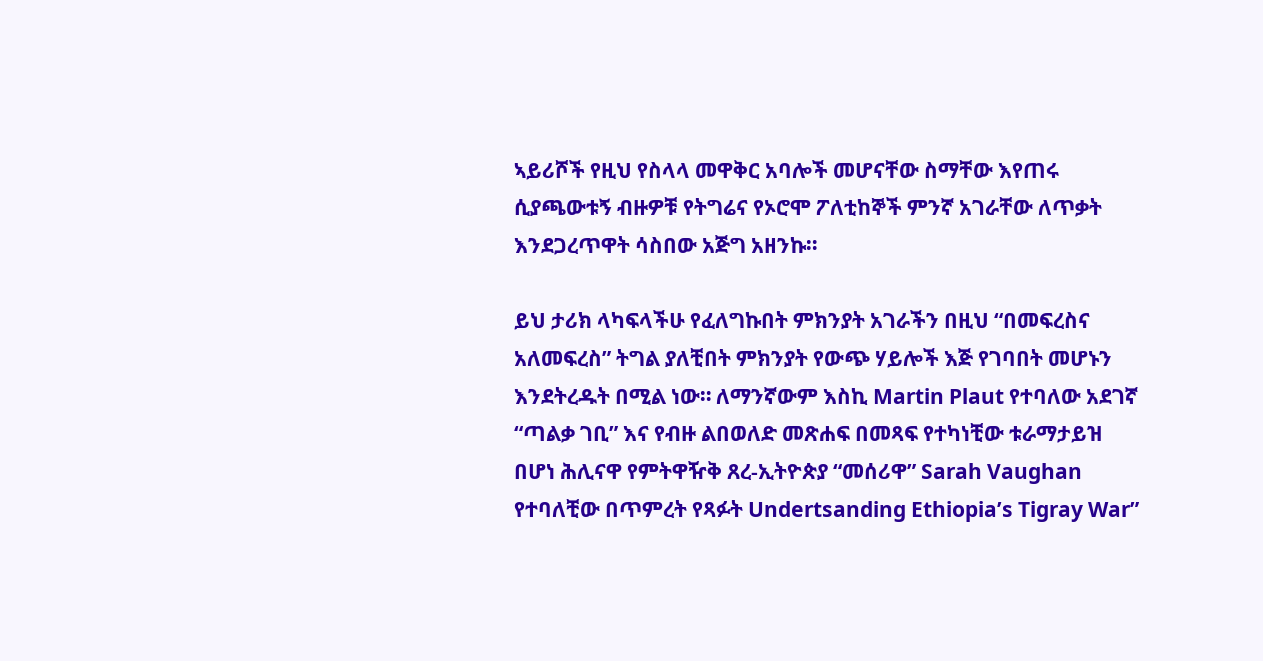ኣይሪሾች የዚህ የስላላ መዋቅር አባሎች መሆናቸው ስማቸው እየጠሩ ሲያጫውቱኝ ብዙዎቹ የትግሬና የኦሮሞ ፖለቲከኞች ምንኛ አገራቸው ለጥቃት እንደጋረጥዋት ሳስበው አጅግ አዘንኩ።

ይህ ታሪክ ላካፍላችሁ የፈለግኩበት ምክንያት አገራችን በዚህ “በመፍረስና አለመፍረስ” ትግል ያለቺበት ምክንያት የውጭ ሃይሎች እጅ የገባበት መሆኑን እንደትረዱት በሚል ነው። ለማንኛውም እስኪ Martin Plaut የተባለው አደገኛ “ጣልቃ ገቢ” እና የብዙ ልበወለድ መጽሐፍ በመጻፍ የተካነቺው ቱራማታይዝ በሆነ ሕሊናዋ የምትዋዥቅ ጸረ-ኢትዮጵያ “መሰሪዋ” Sarah Vaughan የተባለቺው በጥምረት የጻፉት Undertsanding Ethiopia’s Tigray War”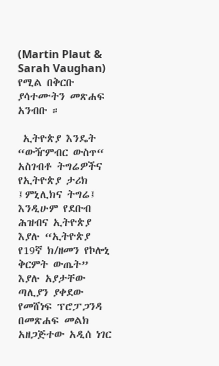(Martin Plaut & Sarah Vaughan)  የሚል በቅርቡ ያሳተሙትን መጽሐፍ አንብቡ ።

 ኢትዮጵያ እንዴት “ውዥምብር ውስጥ“ አስገብቶ ትግሬዎችና የኢትዮጵያ ታሪክ ፤ምኒሊክና ትግሬ፤ እንዲሁም የደቡብ ሕዝብና ኢትዮጵያ እያሉ “ኢትዮጵያ የ19ኛ ክ/ዘመን የኮሎኒ ቅርምት ውጤት” እያሉ አያታቸው ጣሊያን ያቀደው የመሸነፍ ፕሮፓጋንዳ በመጽሐፍ መልክ አዘጋጅተው አዲሰ ነገር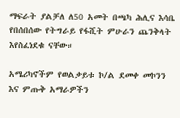ማፍራት ያልቻለ ለ50 አመት በጫካ ሕሊና እሳቤ የበሰበሰው የትግራይ የፋሺት ምሁራን ጨንቅላት እየስፈነደቁ ናቸው።

አሜሪካኖችም የወልቃይቱ ኮ/ል ደመቀ መኮንን እና ምጡቅ አማራዎችን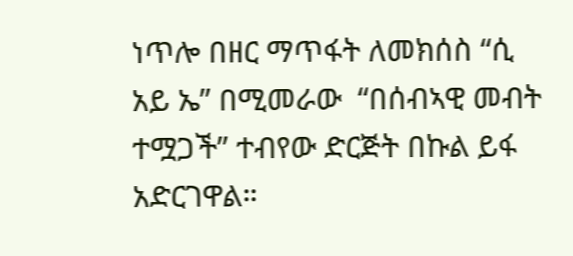ነጥሎ በዘር ማጥፋት ለመክሰስ “ሲ አይ ኤ” በሚመራው  “በሰብኣዊ መብት ተሟጋች” ተብየው ድርጅት በኩል ይፋ አድርገዋል።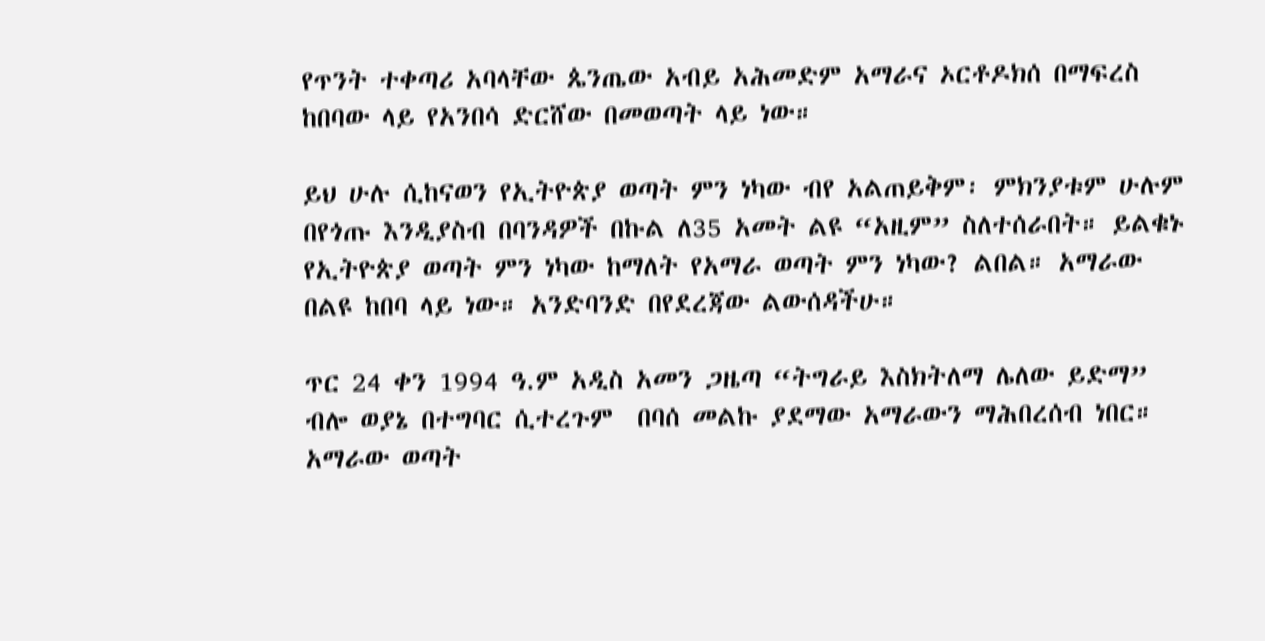የጥንት ተቀጣሪ አባላቸው ጴንጤው አብይ አሕመድም አማራና ኦርቶዶክሰ በማፍረስ ከበባው ላይ የአንበሳ ድርሸው በመወጣት ላይ ነው።

ይህ ሁሉ ሲከናወን የኢትዮጵያ ወጣት ምን ነካው ብየ አልጠይቅም፡ ምክንያቱም ሁሉም በየጎጡ እንዲያስብ በባንዳዎች በኩል ለ35 አመት ልዩ “አዚም” ስለተሰራበት። ይልቁኑ የኢትዮጵያ ወጣት ምን ነካው ከማለት የአማራ ወጣት ምን ነካው? ልበል። አማራው በልዩ ከበባ ላይ ነው። አንድባንድ በየደረጃው ልውሰዳችሁ።

ጥር 24 ቀን 1994 ዓ.ም አዲስ አመን ጋዜጣ “ትግራይ እስክትለማ ሌለው ይድማ” ብሎ ወያኔ በተግባር ሲተረጉም  በባሰ መልኩ ያደማው አማራውን ማሕበረሰብ ነበር። አማራው ወጣት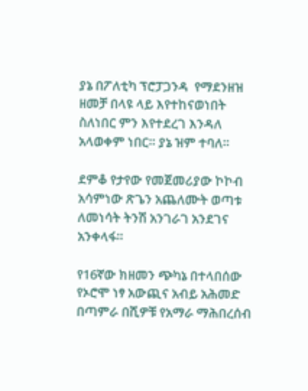ያኔ በፖለቲካ ፕሮፓጋንዳ  የማደንዘዝ ዘመቻ በላዩ ላይ እየተከናወነበት ስለነበር ምን እየተደረገ እንዳለ አላወቀም ነበር። ያኔ ዝም ተባለ።

ደምቆ የታየው የመጀመሪያው ኮኮብ  አሳምነው ጽጌን አጨለሙት ወጣቱ ለመነሳት ትንሽ አንገራገ አንደገና አንቀላፋ።

የ16ኛው ክዘመን ጭካኔ በተላበሰው የኦሮሞ ነፃ አውጪና አብይ አሕመድ በጣምራ በሺዎቹ የአማራ ማሕበረሰብ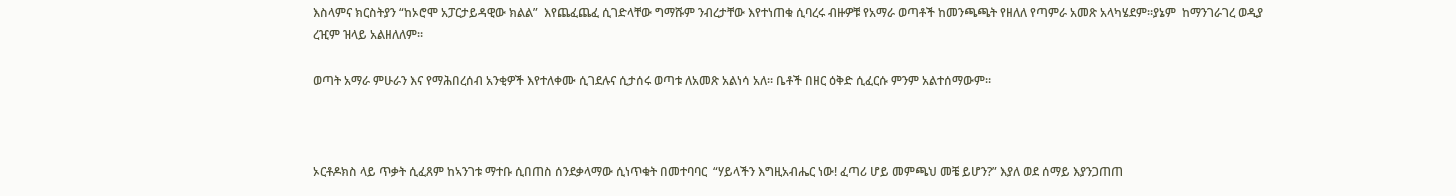እስላምና ክርስትያን “ከኦሮሞ አፓርታይዳዊው ክልል”  እየጨፈጨፈ ሲገድላቸው ግማሹም ንብረታቸው እየተነጠቁ ሲባረሩ ብዙዎቹ የአማራ ወጣቶች ከመንጫጫት የዘለለ የጣምራ አመጽ አላካሄደም።ያኔም  ከማንገራገረ ወዲያ ረዢም ዝላይ አልዘለለም።

ወጣት አማራ ምሁራን እና የማሕበረሰብ አንቂዎች እየተለቀሙ ሲገደሉና ሲታሰሩ ወጣቱ ለአመጽ አልነሳ አለ። ቤቶች በዘር ዕቅድ ሲፈርሱ ምንም አልተሰማውም።



ኦርቶዶክስ ላይ ጥቃት ሲፈጸም ከኣንገቱ ማተቡ ሲበጠስ ሰንደቃላማው ሲነጥቁት በመተባባር  “ሃይላችን እግዚአብሔር ነው! ፈጣሪ ሆይ መምጫህ መቼ ይሆን?” እያለ ወደ ሰማይ እያንጋጠጠ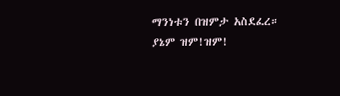ማንነቱን በዝምታ አስደፈረ።  ያኔም ዝም!ዝም!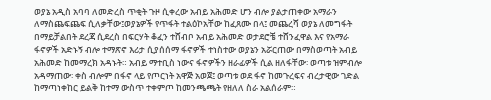ወያኔ አዲስ አባባ ለመድረስ ጥቂት ጉዞ ሲቀረው አብይ አሕመድ ሆን ብሎ ያልታጠቀው አማራን ለማስጨፍጨፍ ሲለቃቸው፤ወያኔዎች የጥፋት ተልዕኮአቸው ከፈጸሙ በላ፤ መጨረሻ ወያኔ ለመግፋት በማይቻልበት ደረጃ ሲደረስ በፍርሃት ቆፈን ተሸብቦ አብይ አሕመድ ወታደሮቼ ተሸንፈዋል እና የአማራ ፋኖዎች አድኑኝ ብሎ ተማጽኖ እሪታ ሲያሰሰማ ፋኖዎች ተነስተው ወያኔን አሯርጠው በማስወጣት አብይ አሕመድ ከመማረክ አዳኑት። አብይ ማተቢስ ነውና ፋኖዎችን ዘራፊዎች ሲል ዘለፋቸው፡ ወጣቱ ዝምብሎ አዳማጠው፡ ቀስ ብሎም በፋኖ ላይ የጦርነት አዋጅ አወጀ፤ ወጣቱ ወደ ፋኖ ከመጉረፍና ብረታዊው ገድል ከማጣነቀከር ይልቅ ከተማ ውስጥ ተቀምጦ ከመንጫጫት የዘለለ ስራ አልሰራም።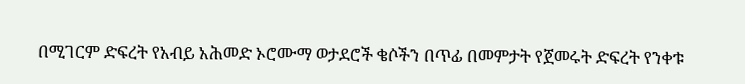በሚገርም ድፍረት የአብይ አሕመድ ኦሮሙማ ወታደሮች ቄሶችን በጥፊ በመምታት የጀመሩት ድፍረት የንቀቱ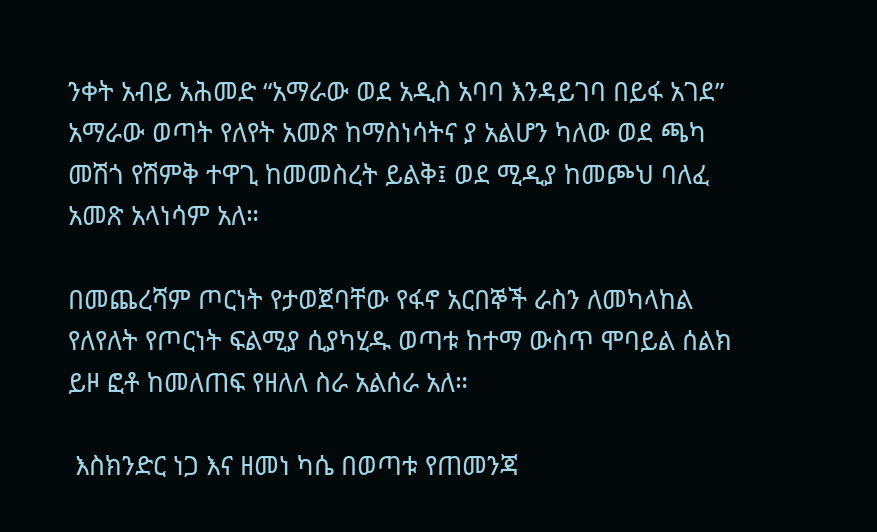ንቀት አብይ አሕመድ “አማራው ወደ አዲስ አባባ እንዳይገባ በይፋ አገደ” አማራው ወጣት የለየት አመጽ ከማስነሳትና ያ አልሆን ካለው ወደ ጫካ መሽጎ የሽምቅ ተዋጊ ከመመስረት ይልቅ፤ ወደ ሚዲያ ከመጮህ ባለፈ አመጽ አላነሳም አለ።

በመጨረሻም ጦርነት የታወጀባቸው የፋኖ አርበኞች ራስን ለመካላከል የለየለት የጦርነት ፍልሚያ ሲያካሂዱ ወጣቱ ከተማ ውስጥ ሞባይል ሰልክ ይዞ ፎቶ ከመለጠፍ የዘለለ ስራ አልሰራ አለ።

 እስክንድር ነጋ እና ዘመነ ካሴ በወጣቱ የጠመንጃ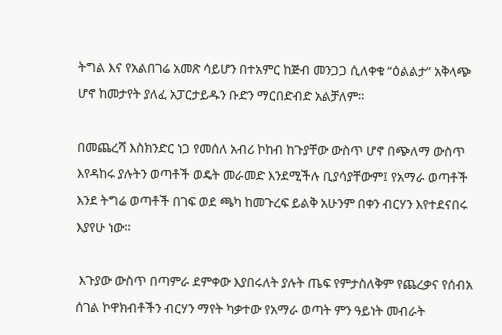ትግል እና የአልበገሬ አመጽ ሳይሆን በተአምር ከጅብ መንጋጋ ሲለቀቁ “ዕልልታ” አቅላጭ ሆኖ ከመታየት ያለፈ አፓርታይዱን ቡድን ማርበድብድ አልቻለም።

በመጨረሻ እስክንድር ነጋ የመሰለ አብሪ ኮከብ ከጉያቸው ውስጥ ሆኖ በጭለማ ውስጥ እየዳከሩ ያሉትን ወጣቶች ወዴት መራመድ እንደሚችሉ ቢያሳያቸውም፤ የአማራ ወጣቶች እንደ ትግሬ ወጣቶች በገፍ ወደ ጫካ ከመጉረፍ ይልቅ አሁንም በቀን ብርሃን እየተደናበሩ እያየሁ ነው።

 እጉያው ውስጥ በጣምራ ደምቀው እያበሩለት ያሉት ጤፍ የምታስለቅም የጨረቃና የሰብአ ሰገል ኮዋክብቶችን ብርሃን ማየት ካቃተው የአማራ ወጣት ምን ዓይነት መብራት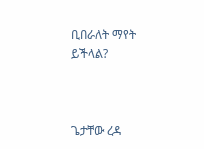ቢበራለት ማየት ይችላል?



ጌታቸው ረዳ